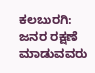ಕಲಬುರಗಿ: ಜನರ ರಕ್ಷಣೆ ಮಾಡುವವರು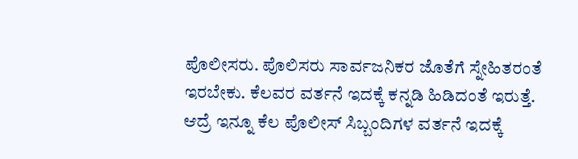ಪೊಲೀಸರು. ಪೊಲಿಸರು ಸಾರ್ವಜನಿಕರ ಜೊತೆಗೆ ಸ್ನೇಹಿತರಂತೆ ಇರಬೇಕು. ಕೆಲವರ ವರ್ತನೆ ಇದಕ್ಕೆ ಕನ್ನಡಿ ಹಿಡಿದಂತೆ ಇರುತ್ತೆ. ಆದ್ರೆ ಇನ್ನೂ ಕೆಲ ಪೊಲೀಸ್ ಸಿಬ್ಬಂದಿಗಳ ವರ್ತನೆ ಇದಕ್ಕೆ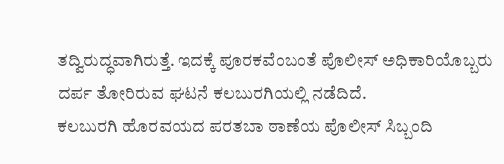ತದ್ವಿರುದ್ಧವಾಗಿರುತ್ತೆ. ಇದಕ್ಕೆ ಪೂರಕವೆಂಬಂತೆ ಪೊಲೀಸ್ ಅಧಿಕಾರಿಯೊಬ್ಬರು ದರ್ಪ ತೋರಿರುವ ಘಟನೆ ಕಲಬುರಗಿಯಲ್ಲಿ ನಡೆದಿದೆ.
ಕಲಬುರಗಿ ಹೊರವಯದ ಪರತಬಾ ಠಾಣೆಯ ಪೊಲೀಸ್ ಸಿಬ್ಬಂದಿ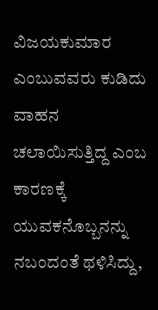ವಿಜಯಕುಮಾರ ಎಂಬುವವರು ಕುಡಿದು ವಾಹನ ಚಲಾಯಿಸುತ್ತಿದ್ದ ಎಂಬ ಕಾರಣಕ್ಕೆ ಯುವಕನೊಬ್ಬನನ್ನು ನಬಂದಂತೆ ಥಳಿಸಿದ್ದು,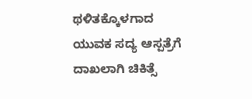ಥಳಿತಕ್ಕೊಳಗಾದ ಯುವಕ ಸದ್ಯ ಆಸ್ಪತ್ರೆಗೆ ದಾಖಲಾಗಿ ಚಿಕಿತ್ಸೆ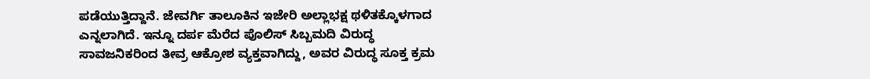ಪಡೆಯುತ್ತಿದ್ದಾನೆ. ಜೇವರ್ಗಿ ತಾಲೂಕಿನ ಇಜೇರಿ ಅಲ್ಲಾಭಕ್ಷ ಥಳಿತಕ್ಕೊಳಗಾದ ಎನ್ನಲಾಗಿದೆ. ಇನ್ನೂ ದರ್ಪ ಮೆರೆದ ಪೊಲಿಸ್ ಸಿಬ್ಬಮದಿ ವಿರುದ್ಧ ಸಾವಜನಿಕರಿಂದ ತೀವ್ರ ಆಕ್ರೋಶ ವ್ಯಕ್ತವಾಗಿದ್ದು, ಅವರ ವಿರುದ್ಧ ಸೂಕ್ತ ಕ್ರಮ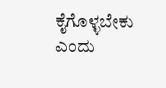ಕೈಗೊಳ್ಳಬೇಕು ಎಂದು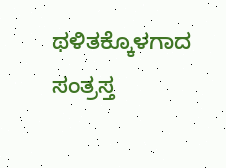ಥಳಿತಕ್ಕೊಳಗಾದ ಸಂತ್ರಸ್ತ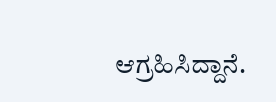ಆಗ್ರಹಿಸಿದ್ದಾನೆ.